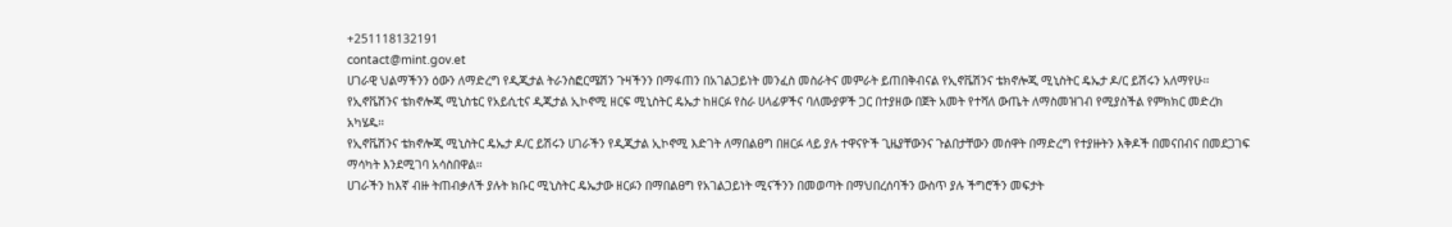+251118132191
contact@mint.gov.et
ሀገራዊ ህልማችንን ዕውን ለማድረግ የዲጂታል ትራንስፎርሜሽን ጉዛችንን በማፋጠን በአገልጋይነት መንፈስ መስራትና መምራት ይጠበቅብናል የኢኖቬሽንና ቴክኖሎጂ ሚኒስትር ዴኤታ ዶ/ር ይሽሩን አለማየሁ፡፡
የኢኖቬሽንና ቴክኖሎጂ ሚኒስቴር የአይሲቲና ዲጂታል ኢኮኖሚ ዘርፍ ሚኒስትር ዴኤታ ከዘርፉ የስራ ሀላፊዎችና ባለሙያዎች ጋር በተያዘው በጀት አመት የተሻለ ውጤት ለማስመዝገብ የሚያስችል የምክክር መድረክ አካሄዱ፡፡
የኢኖቬሽንና ቴክኖሎጂ ሚኒስትር ዴኤታ ዶ/ር ይሽሩን ሀገራችን የዲጂታል ኢኮኖሚ እድገት ለማበልፀግ በዘርፉ ላይ ያሉ ተዋናዮች ጊዜያቸውንና ጉልበታቸውን መሰዋት በማድረግ የተያዙትን እቅዶች በመናበብና በመደጋገፍ ማሳካት እንደሚገባ አሳስበዋል፡፡
ሀገራችን ከእኛ ብዙ ትጠብቃለች ያሉት ክቡር ሚኒስትር ዴኤታው ዘርፉን በማበልፀግ የአገልጋይነት ሚናችንን በመወጣት በማህበረሰባችን ውስጥ ያሉ ችግሮችን መፍታት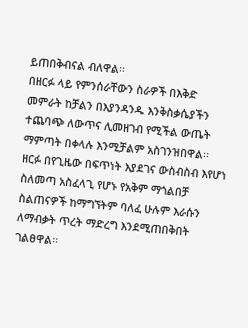ይጠበቅብናል ብለዋል፡፡
በዘርፉ ላይ የምንሰራቸውን ስራዎች በእቅድ መምራት ከቻልን በእያንዳንዱ እንቅስቃሴያችን ተጨባጭ ለውጥና ሊመዘገብ የሚችል ውጤት ማምጣት በቀላሉ እንሚቻልም አስገንዝበዋል፡፡
ዘርፉ በየጊዜው በፍጥነት እያደገና ውስብስብ እየሆነ ስለመጣ አስፈላጊ የሆኑ የአቅም ማጎልበቻ ስልጠናዎች ከማግኘትም ባለፈ ሁሉም እራሱን ለማብቃት ጥረት ማድረግ እንደሚጠበቅበት ገልፀዋል፡፡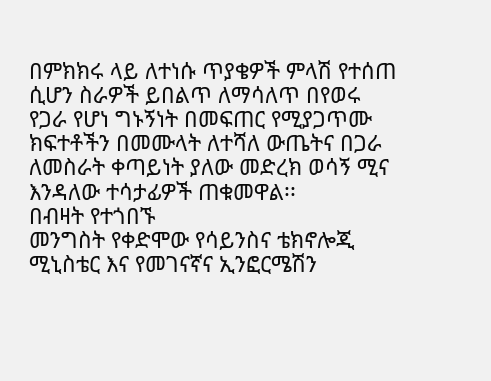በምክክሩ ላይ ለተነሱ ጥያቄዎች ምላሽ የተሰጠ ሲሆን ስራዎች ይበልጥ ለማሳለጥ በየወሩ የጋራ የሆነ ግኑኝነት በመፍጠር የሚያጋጥሙ ክፍተቶችን በመሙላት ለተሻለ ውጤትና በጋራ ለመስራት ቀጣይነት ያለው መድረክ ወሳኝ ሚና እንዳለው ተሳታፊዎች ጠቁመዋል፡፡
በብዛት የተጎበኙ
መንግስት የቀድሞው የሳይንስና ቴክኖሎጂ ሚኒስቴር እና የመገናኛና ኢንፎርሜሽን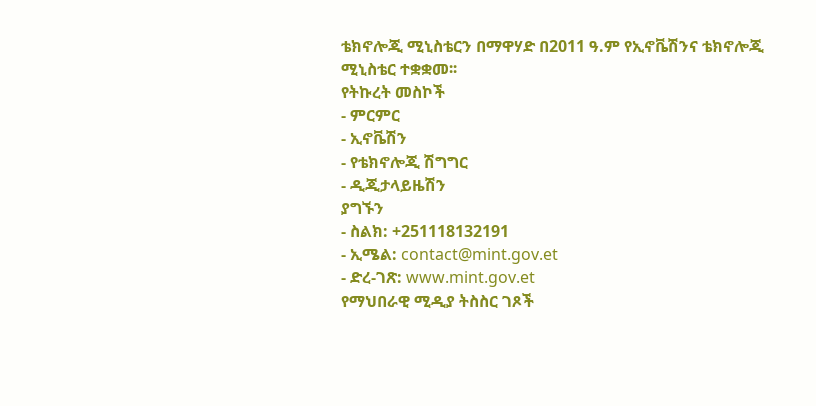ቴክኖሎጂ ሚኒስቴርን በማዋሃድ በ2011 ዓ.ም የኢኖቬሽንና ቴክኖሎጂ ሚኒስቴር ተቋቋመ፡፡
የትኩረት መስኮች
- ምርምር
- ኢኖቬሽን
- የቴክኖሎጂ ሽግግር
- ዲጂታላይዜሽን
ያግኙን
- ስልክ: +251118132191
- ኢሜል: contact@mint.gov.et
- ድረ-ገጽ: www.mint.gov.et
የማህበራዊ ሚዲያ ትስስር ገጾች